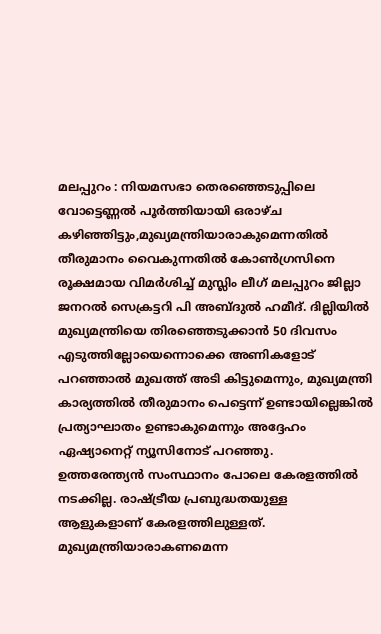മലപ്പുറം : നിയമസഭാ തെരഞ്ഞെടുപ്പിലെ വോട്ടെണ്ണൽ പൂർത്തിയായി ഒരാഴ്ച കഴിഞ്ഞിട്ടും,മുഖ്യമന്ത്രിയാരാകുമെന്നതിൽ തീരുമാനം വൈകുന്നതിൽ കോൺഗ്രസിനെ രൂക്ഷമായ വിമർശിച്ച് മുസ്ലിം ലീഗ് മലപ്പുറം ജില്ലാ ജനറൽ സെക്രട്ടറി പി അബ്ദുൽ ഹമീദ്. ദില്ലിയിൽ മുഖ്യമന്ത്രിയെ തിരഞ്ഞെടുക്കാൻ 50 ദിവസം എടുത്തില്ലോയെന്നൊക്കെ അണികളോട് പറഞ്ഞാൽ മുഖത്ത് അടി കിട്ടുമെന്നും, മുഖ്യമന്ത്രി കാര്യത്തിൽ തീരുമാനം പെട്ടെന്ന് ഉണ്ടായില്ലെങ്കിൽ പ്രത്യാഘാതം ഉണ്ടാകുമെന്നും അദ്ദേഹം ഏഷ്യാനെറ്റ് ന്യൂസിനോട് പറഞ്ഞു.
ഉത്തരേന്ത്യൻ സംസ്ഥാനം പോലെ കേരളത്തിൽ നടക്കില്ല. രാഷ്ട്രീയ പ്രബുദ്ധതയുള്ള ആളുകളാണ് കേരളത്തിലുള്ളത്. മുഖ്യമന്ത്രിയാരാകണമെന്ന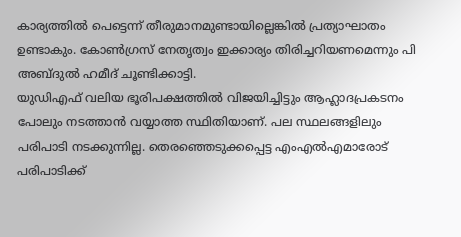കാര്യത്തിൽ പെട്ടെന്ന് തീരുമാനമുണ്ടായില്ലെങ്കിൽ പ്രത്യാഘാതം ഉണ്ടാകും. കോൺഗ്രസ് നേതൃത്വം ഇക്കാര്യം തിരിച്ചറിയണമെന്നും പി അബ്ദുൽ ഹമീദ് ചൂണ്ടിക്കാട്ടി.
യുഡിഎഫ് വലിയ ഭൂരിപക്ഷത്തിൽ വിജയിച്ചിട്ടും ആഹ്ലാദപ്രകടനം പോലും നടത്താൻ വയ്യാത്ത സ്ഥിതിയാണ്. പല സ്ഥലങ്ങളിലും പരിപാടി നടക്കുന്നില്ല. തെരഞ്ഞെടുക്കപ്പെട്ട എംഎൽഎമാരോട് പരിപാടിക്ക്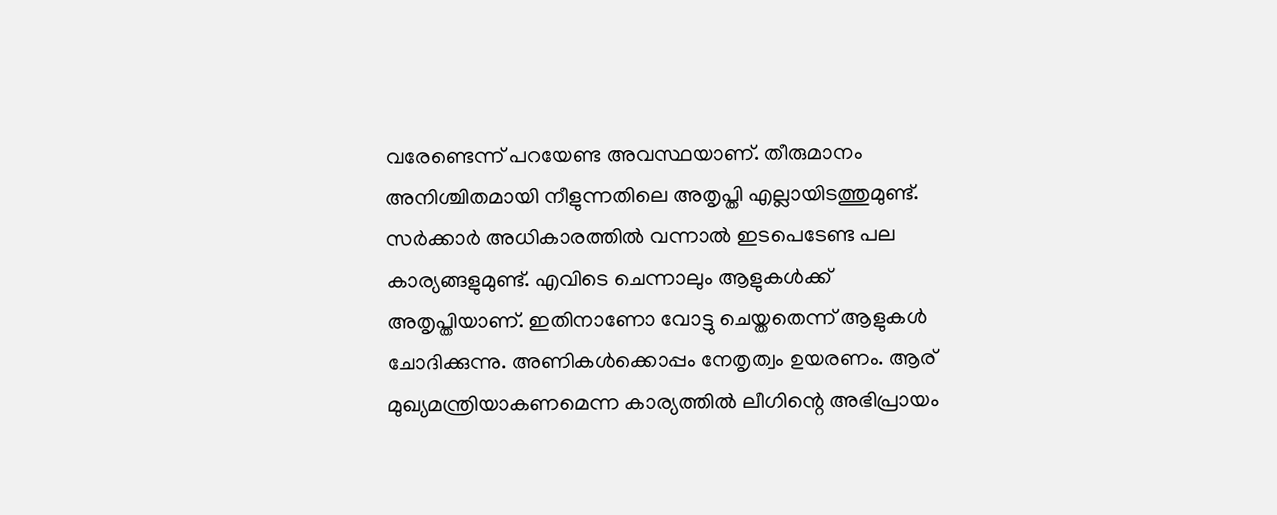വരേണ്ടെന്ന് പറയേണ്ട അവസ്ഥയാണ്. തീരുമാനം അനിശ്ചിതമായി നീളുന്നതിലെ അതൃപ്തി എല്ലായിടത്തുമുണ്ട്. സർക്കാർ അധികാരത്തിൽ വന്നാൽ ഇടപെടേണ്ട പല കാര്യങ്ങളുമുണ്ട്. എവിടെ ചെന്നാലും ആളുകൾക്ക് അതൃപ്തിയാണ്. ഇതിനാണോ വോട്ടു ചെയ്തതെന്ന് ആളുകൾ ചോദിക്കുന്നു. അണികൾക്കൊപ്പം നേതൃത്വം ഉയരണം. ആര് മുഖ്യമന്ത്രിയാകണമെന്ന കാര്യത്തിൽ ലീഗിന്റെ അഭിപ്രായം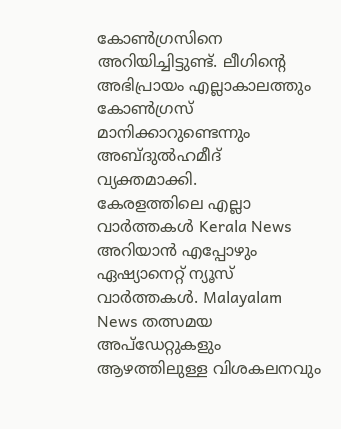കോൺഗ്രസിനെ അറിയിച്ചിട്ടുണ്ട്. ലീഗിന്റെ അഭിപ്രായം എല്ലാകാലത്തും കോൺഗ്രസ് മാനിക്കാറുണ്ടെന്നും അബ്ദുൽഹമീദ് വ്യക്തമാക്കി.
കേരളത്തിലെ എല്ലാ വാർത്തകൾ Kerala News അറിയാൻ എപ്പോഴും ഏഷ്യാനെറ്റ് ന്യൂസ് വാർത്തകൾ. Malayalam News തത്സമയ അപ്ഡേറ്റുകളും ആഴത്തിലുള്ള വിശകലനവും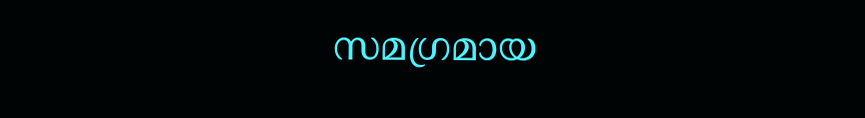സമഗ്രമായ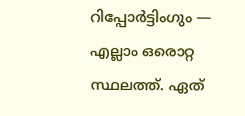റിപ്പോർട്ടിംഗും — എല്ലാം ഒരൊറ്റ സ്ഥലത്ത്. ഏത്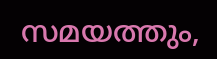സമയത്തും,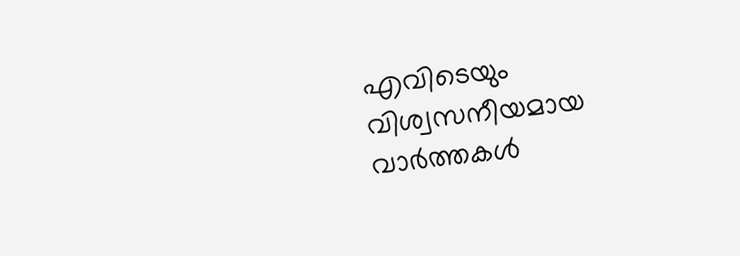എവിടെയും വിശ്വസനീയമായ വാർത്തകൾ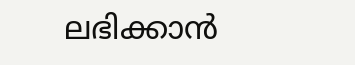ലഭിക്കാൻ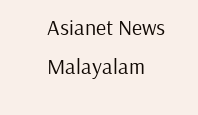Asianet News Malayalam